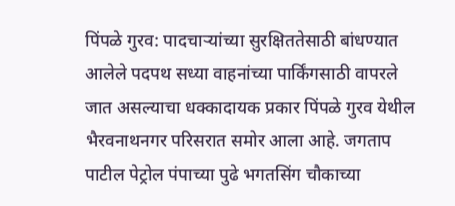पिंपळे गुरव: पादचाऱ्यांच्या सुरक्षिततेसाठी बांधण्यात आलेले पदपथ सध्या वाहनांच्या पार्किंगसाठी वापरले जात असल्याचा धक्कादायक प्रकार पिंपळे गुरव येथील भैरवनाथनगर परिसरात समोर आला आहे. जगताप पाटील पेट्रोल पंपाच्या पुढे भगतसिंग चौकाच्या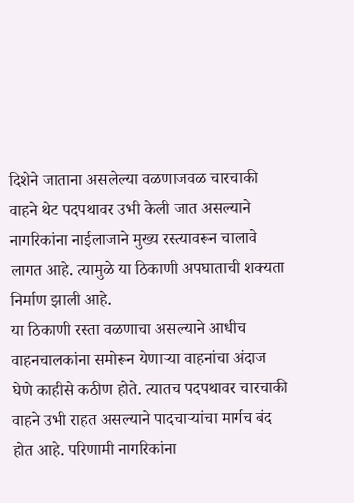दिशेने जाताना असलेल्या वळणाजवळ चारचाकी वाहने थेट पदपथावर उभी केली जात असल्याने नागरिकांना नाईलाजाने मुख्य रस्त्यावरून चालावे लागत आहे. त्यामुळे या ठिकाणी अपघाताची शक्यता निर्माण झाली आहे.
या ठिकाणी रस्ता वळणाचा असल्याने आधीच वाहनचालकांना समोरून येणाऱ्या वाहनांचा अंदाज घेणे काहीसे कठीण होते. त्यातच पदपथावर चारचाकी वाहने उभी राहत असल्याने पादचाऱ्यांचा मार्गच बंद होत आहे. परिणामी नागरिकांना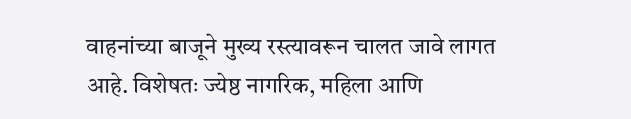वाहनांच्या बाजूने मुख्य रस्त्यावरून चालत जावे लागत आहे. विशेषतः ज्येष्ठ नागरिक, महिला आणि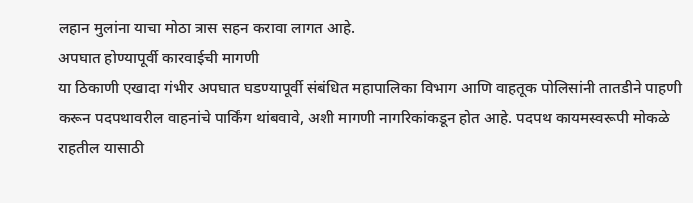लहान मुलांना याचा मोठा त्रास सहन करावा लागत आहे.
अपघात होण्यापूर्वी कारवाईची मागणी
या ठिकाणी एखादा गंभीर अपघात घडण्यापूर्वी संबंधित महापालिका विभाग आणि वाहतूक पोलिसांनी तातडीने पाहणी करून पदपथावरील वाहनांचे पार्किंग थांबवावे, अशी मागणी नागरिकांकडून होत आहे. पदपथ कायमस्वरूपी मोकळे राहतील यासाठी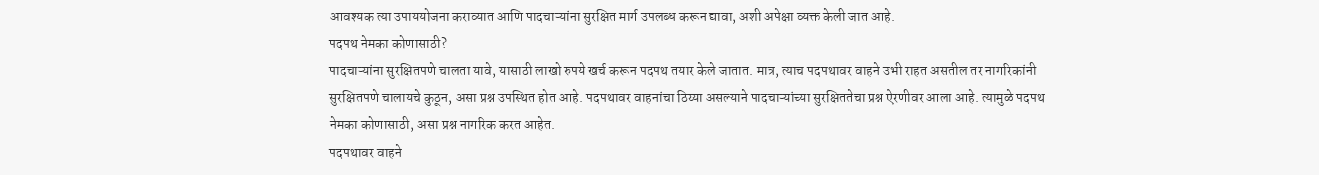आवश्यक त्या उपाययोजना कराव्यात आणि पादचाऱ्यांना सुरक्षित मार्ग उपलब्ध करून द्यावा, अशी अपेक्षा व्यक्त केली जात आहे.
पदपथ नेमका कोणासाठी?
पादचाऱ्यांना सुरक्षितपणे चालता यावे, यासाठी लाखो रुपये खर्च करून पदपथ तयार केले जातात. मात्र, त्याच पदपथावर वाहने उभी राहत असतील तर नागरिकांनी सुरक्षितपणे चालायचे कुठून, असा प्रश्न उपस्थित होत आहे. पदपथावर वाहनांचा ठिय्या असल्याने पादचाऱ्यांच्या सुरक्षिततेचा प्रश्न ऐरणीवर आला आहे. त्यामुळे पदपथ नेमका कोणासाठी, असा प्रश्न नागरिक करत आहेत.
पदपथावर वाहने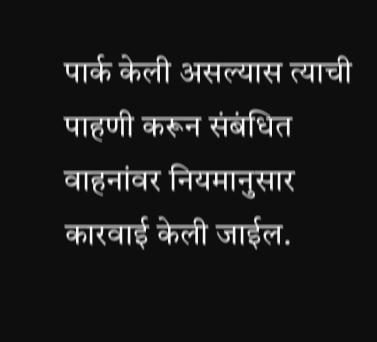पार्क केली असल्यास त्याची पाहणी करून संबंधित वाहनांवर नियमानुसार कारवाई केली जाईल.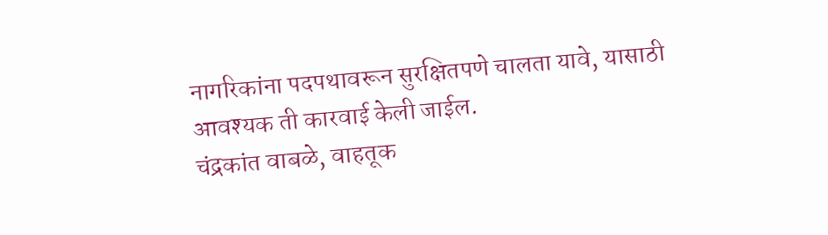नागरिकांना पदपथावरून सुरक्षितपणे चालता यावे, यासाठी आवश्यक ती कारवाई केली जाईल.
चंद्रकांत वाबळे, वाहतूक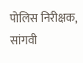पोलिस निरीक्षक, सांगवी